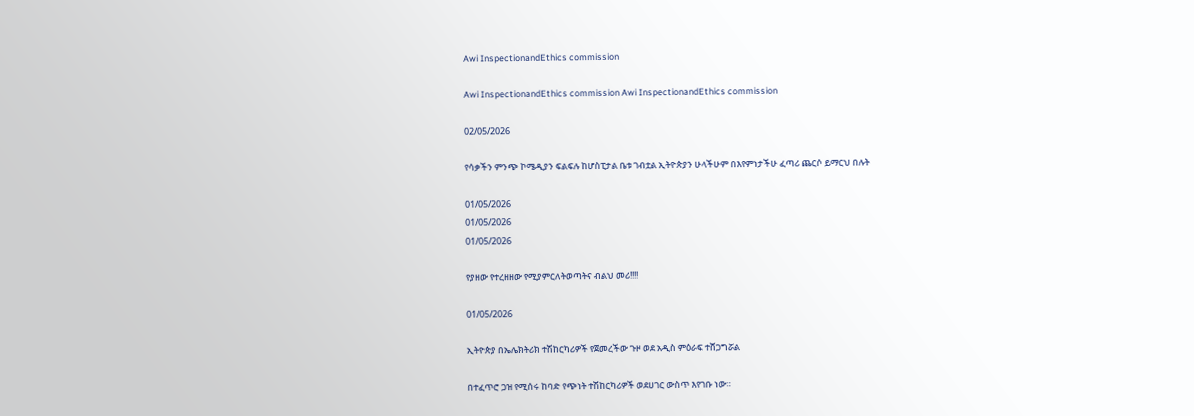Awi InspectionandEthics commission

Awi InspectionandEthics commission Awi InspectionandEthics commission

02/05/2026

የሳቃችን ምንጭ ኮሜዲያን ፍልፍሉ ከሆስፒታል ቤቱ ገብቷል ኢትዮጵያን ሁላችሁም በእየምነታችሁ ፈጣሪ ጨርሶ ይማርህ በሉት

01/05/2026
01/05/2026
01/05/2026

የያዘው የተረዘዘው የሚያምርለትወጣትና ብልህ መሪ!!!!

01/05/2026

ኢትዮጵያ በኤሌክትሪክ ተሽከርካሪዎች የጀመረችው ጉዞ ወደ አዲስ ምዕራፍ ተሸጋግሯል

በተፈጥሮ ጋዝ የሚሰሩ ከባድ የጭነት ተሽከርካሪዎች ወደሀገር ውስጥ እየገቡ ነው።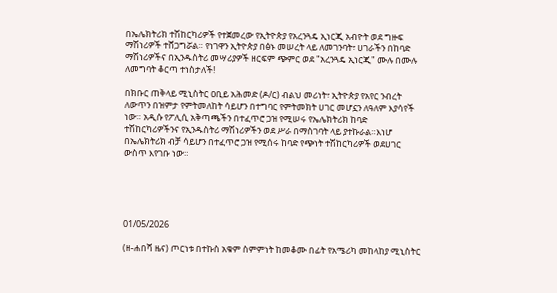በኤሌክትሪክ ተሽከርካሪዎች የተጀመረው የኢትዮጵያ የአረንጓዴ ኢነርጂ አብዮት ወደ ግዙፍ ማሽነሪዎች ተሸጋግሯል። የነገዋን ኢትዮጵያ በፅኑ መሠረት ላይ ለመገንባት፣ ሀገራችን በከባድ ማሽነሪዎችና በኢንዱስትሪ መሣሪያዎች ዘርፍም ጭምር ወደ "አረንጓዴ ኢነርጂ" ሙሉ በሙሉ ለመግባት ቆርጣ ተነስታለች!

በክቡር ጠቅላይ ሚኒስትር ዐቢይ አሕመድ (ዶ/ር) ብልህ መሪነት፣ ኢትዮጵያ የአየር ንብረት ለውጥን በዝምታ የምትመለከት ሳይሆን በተግባር የምትመክት ሀገር መሆኗን ለዓለም እያሳየች ነው። አዲሱ የፖሊሲ አቅጣጫችን በተፈጥሮ ጋዝ የሚሠሩ የኤሌክትሪክ ከባድ ተሽከርካሪዎችንና የኢንዱስትሪ ማሽነሪዎችን ወደ ሥራ በማስገባት ላይ ያተኩራል።እነሆ በኤሌክትሪክ ብቻ ሳይሆን በተፈጥሮ ጋዝ የሚሰሩ ከባድ የጭነት ተሽከርካሪዎች ወደሀገር ውስጥ እየገቡ ነው።





01/05/2026

(ዘ-ሐበሻ ዜና) ጦርነቱ በተኩስ አቁም ስምምነት ከመቆሙ በፊት የአሜሪካ መከላከያ ሚኒስትር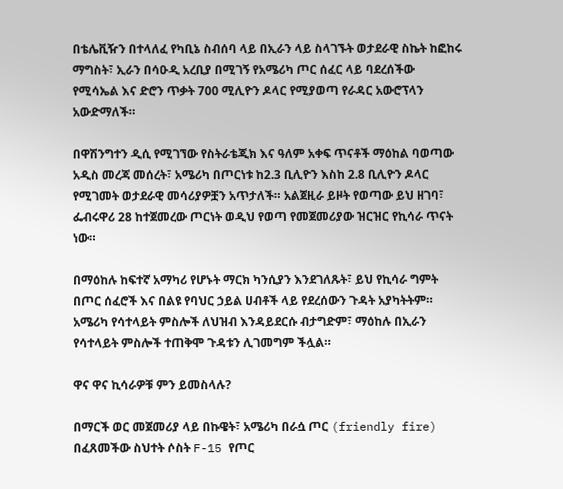በቴሌቪዥን በተላለፈ የካቢኔ ስብሰባ ላይ በኢራን ላይ ስላገኙት ወታደራዊ ስኬት ከፎከሩ ማግስት፣ ኢራን በሳዑዲ አረቢያ በሚገኝ የአሜሪካ ጦር ሰፈር ላይ ባደረሰችው የሚሳኤል እና ድሮን ጥቃት 700 ሚሊዮን ዶላር የሚያወጣ የራዳር አውሮፕላን አውድማለች።

በዋሽንግተን ዲሲ የሚገኘው የስትራቴጂክ እና ዓለም አቀፍ ጥናቶች ማዕከል ባወጣው አዲስ መረጃ መሰረት፣ አሜሪካ በጦርነቱ ከ2.3 ቢሊዮን እስከ 2.8 ቢሊዮን ዶላር የሚገመት ወታደራዊ መሳሪያዎቿን አጥታለች። አልጀዚራ ይዞት የወጣው ይህ ዘገባ፣ ፌብሩዋሪ 28 ከተጀመረው ጦርነት ወዲህ የወጣ የመጀመሪያው ዝርዝር የኪሳራ ጥናት ነው።

በማዕከሉ ከፍተኛ አማካሪ የሆኑት ማርክ ካንሲያን እንደገለጹት፣ ይህ የኪሳራ ግምት በጦር ሰፈሮች እና በልዩ የባህር ኃይል ሀብቶች ላይ የደረሰውን ጉዳት አያካትትም። አሜሪካ የሳተላይት ምስሎች ለህዝብ እንዳይደርሱ ብታግድም፣ ማዕከሉ በኢራን የሳተላይት ምስሎች ተጠቅሞ ጉዳቱን ሊገመግም ችሏል።

ዋና ዋና ኪሳራዎቹ ምን ይመስላሉ?

በማርች ወር መጀመሪያ ላይ በኩዌት፣ አሜሪካ በራሷ ጦር (friendly fire) በፈጸመችው ስህተት ሶስት F-15 የጦር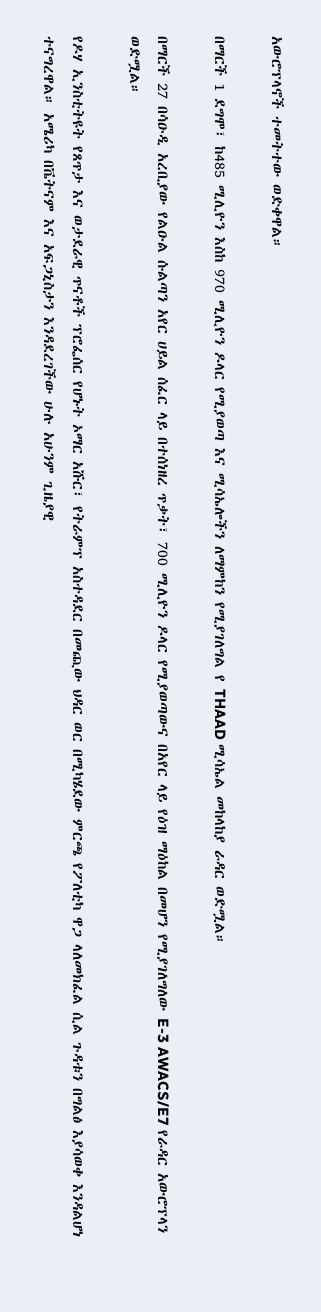አውሮፕላኖች ተመትተው ወድቀዋል።

በማርች 1 ደግሞ፣ ከ485 ሚሊዮን እስከ 970 ሚሊዮን ዶላር የሚያወጣ እና ሚሳኤሎችን ለማምከን የሚያገለግል የ THAAD ሚሳኤል መከላከያ ራዳር ወድሟል።

በማርች 27 በሳዑዲ አረቢያው የልዑል ሱልጣን አየር ሀይል ሰፈር ላይ በተሰነዘረ ጥቃት፣ 700 ሚሊዮን ዶላር የሚያወጣውና በአየር ላይ የዕዝ ማዕከል በመሆን የሚያገለግለው E-3 AWACS/E7 የራዳር አውሮፕላን ወድሟል።

የዶሃ ኢንስቲትዩት የጸጥታ እና ወታደራዊ ጥናቶች ፕሮፌሰር የሆኑት ኦማር አሹር፣ የትራምፕ አስተዳደር በመጪው ህዳር ወር በሚካሄደው ምርጫ የፖለቲካ ዋጋ ላለመክፈል ሲል ጉዳቱን በግልፅ እያሳወቀ እንዳልሆነ ተናግረዋል። አሜሪካ በቬትናም እና አፍጋኒስታን እንዳደረገችው ሁሉ አሁንም ጊዜያዊ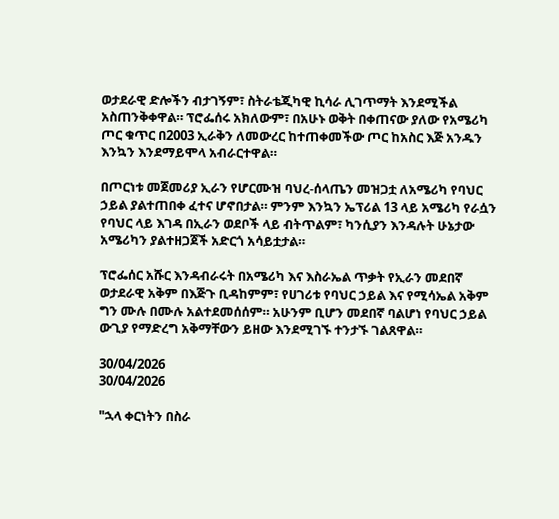ወታደራዊ ድሎችን ብታገኝም፣ ስትራቴጂካዊ ኪሳራ ሊገጥማት እንደሚችል አስጠንቅቀዋል። ፕሮፌሰሩ አክለውም፣ በአሁኑ ወቅት በቀጠናው ያለው የአሜሪካ ጦር ቁጥር በ2003 ኢራቅን ለመውረር ከተጠቀመችው ጦር ከአስር እጅ አንዱን እንኳን እንደማይሞላ አብራርተዋል።

በጦርነቱ መጀመሪያ ኢራን የሆርሙዝ ባህረ-ሰላጤን መዝጋቷ ለአሜሪካ የባህር ኃይል ያልተጠበቀ ፈተና ሆኖበታል። ምንም እንኳን ኤፕሪል 13 ላይ አሜሪካ የራሷን የባህር ላይ እገዳ በኢራን ወደቦች ላይ ብትጥልም፣ ካንሲያን እንዳሉት ሁኔታው አሜሪካን ያልተዘጋጀች አድርጎ አሳይቷታል።

ፕሮፌሰር አሹር እንዳብራሩት በአሜሪካ እና እስራኤል ጥቃት የኢራን መደበኛ ወታደራዊ አቅም በእጅጉ ቢዳከምም፣ የሀገሪቱ የባህር ኃይል እና የሚሳኤል አቅም ግን ሙሉ በሙሉ አልተደመሰሰም። አሁንም ቢሆን መደበኛ ባልሆነ የባህር ኃይል ውጊያ የማድረግ አቅማቸውን ይዘው እንደሚገኙ ተንታኙ ገልጸዋል።

30/04/2026
30/04/2026

"ኋላ ቀርነትን በስራ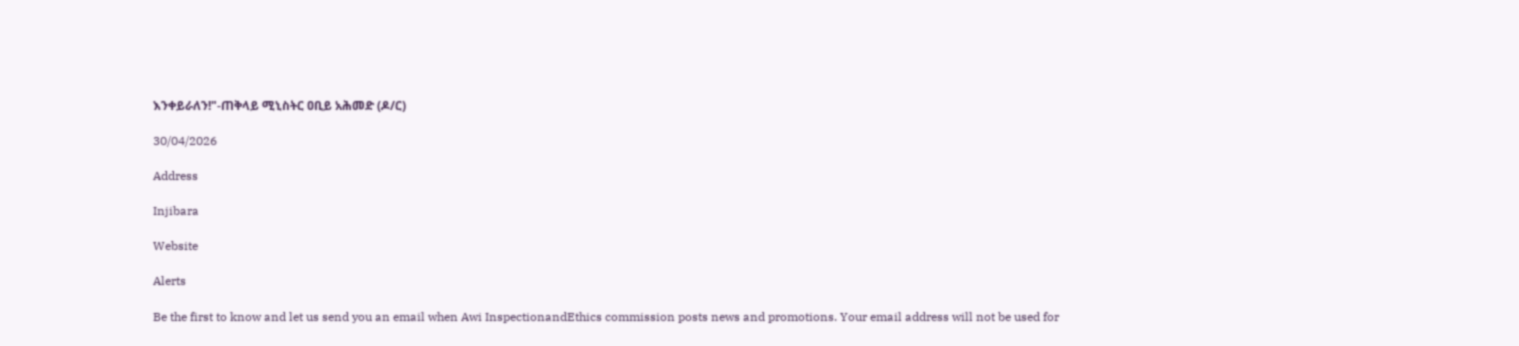እንቀይራለን!"-ጠቅላይ ሚኒስትር ዐቢይ አሕመድ (ዶ/ር)

30/04/2026

Address

Injibara

Website

Alerts

Be the first to know and let us send you an email when Awi InspectionandEthics commission posts news and promotions. Your email address will not be used for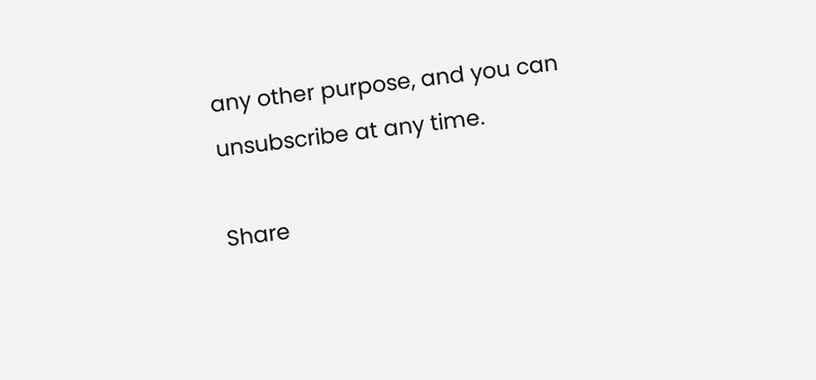any other purpose, and you can unsubscribe at any time.

Share